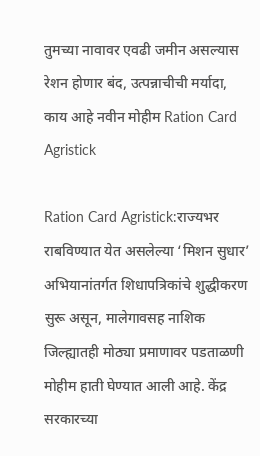तुमच्या नावावर एवढी जमीन असल्यास रेशन होणार बंद, उत्पन्नाचीची मर्यादा, काय आहे नवीन मोहीम Ration Card Agristick

Ration Card Agristick:राज्यभर राबविण्यात येत असलेल्या ‘मिशन सुधार’ अभियानांतर्गत शिधापत्रिकांचे शुद्धीकरण सुरू असून, मालेगावसह नाशिक जिल्ह्यातही मोठ्या प्रमाणावर पडताळणी मोहीम हाती घेण्यात आली आहे. केंद्र सरकारच्या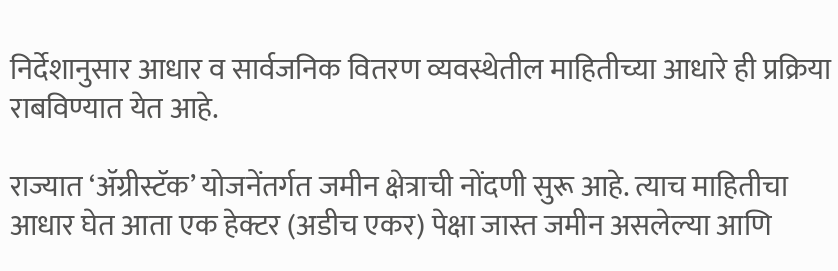निर्देशानुसार आधार व सार्वजनिक वितरण व्यवस्थेतील माहितीच्या आधारे ही प्रक्रिया राबविण्यात येत आहे.

राज्यात ‘ॲग्रीस्टॅक’ योजनेंतर्गत जमीन क्षेत्राची नोंदणी सुरू आहे. त्याच माहितीचा आधार घेत आता एक हेक्टर (अडीच एकर) पेक्षा जास्त जमीन असलेल्या आणि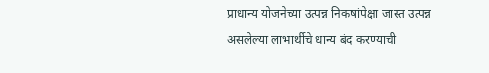प्राधान्य योजनेच्या उत्पन्न निकषांपेक्षा जास्त उत्पन्न असलेल्या लाभार्थीचे धान्य बंद करण्याची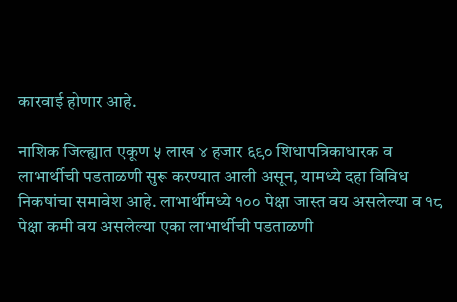कारवाई होणार आहे.

नाशिक जिल्ह्यात एकूण ५ लाख ४ हजार ६९० शिधापत्रिकाधारक व लाभार्थीची पडताळणी सुरू करण्यात आली असून, यामध्ये दहा विविध निकषांचा समावेश आहे. लाभार्थीमध्ये १०० पेक्षा जास्त वय असलेल्या व १८ पेक्षा कमी वय असलेल्या एका लाभार्थीची पडताळणी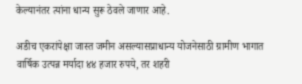केल्यानंतर त्यांना धान्य सुरू ठेवले जाणार आहे.

अडीच एकरांपेक्षा जास्त जमीन असल्यासप्राधान्य योजनेसाठी ग्रामीण भागात वार्षिक उत्पन्न मर्यादा ४४ हजार रुपये, तर शहरी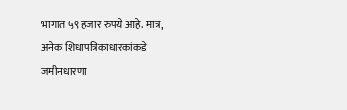भागात ५९ हजार रुपये आहे. मात्र, अनेक शिधापत्रिकाधारकांकडे जमीनधारणा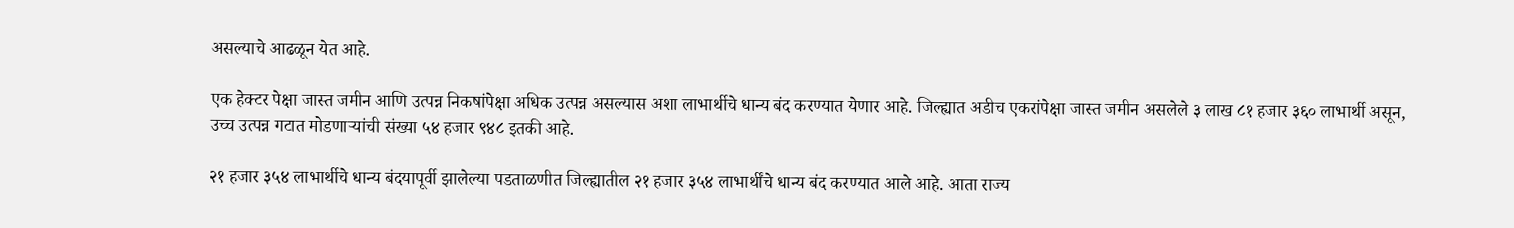असल्याचे आढळून येत आहे.

एक हेक्टर पेक्षा जास्त जमीन आणि उत्पन्न निकषांपेक्षा अधिक उत्पन्न असल्यास अशा लाभार्थीचे धान्य बंद करण्यात येणार आहे. जिल्ह्यात अडीच एकरांपेक्षा जास्त जमीन असलेले ३ लाख ८१ हजार ३६० लाभार्थी असून, उच्च उत्पन्न गटात मोडणाऱ्यांची संख्या ५४ हजार ९४८ इतकी आहे.

२१ हजार ३५४ लाभार्थीचे धान्य बंदयापूर्वी झालेल्या पडताळणीत जिल्ह्यातील २१ हजार ३५४ लाभार्थींचे धान्य बंद करण्यात आले आहे. आता राज्य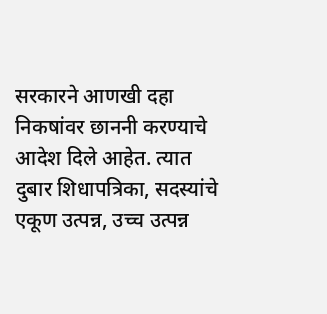सरकारने आणखी दहा निकषांवर छाननी करण्याचे आदेश दिले आहेत. त्यात दुबार शिधापत्रिका, सदस्यांचे एकूण उत्पन्न, उच्च उत्पन्न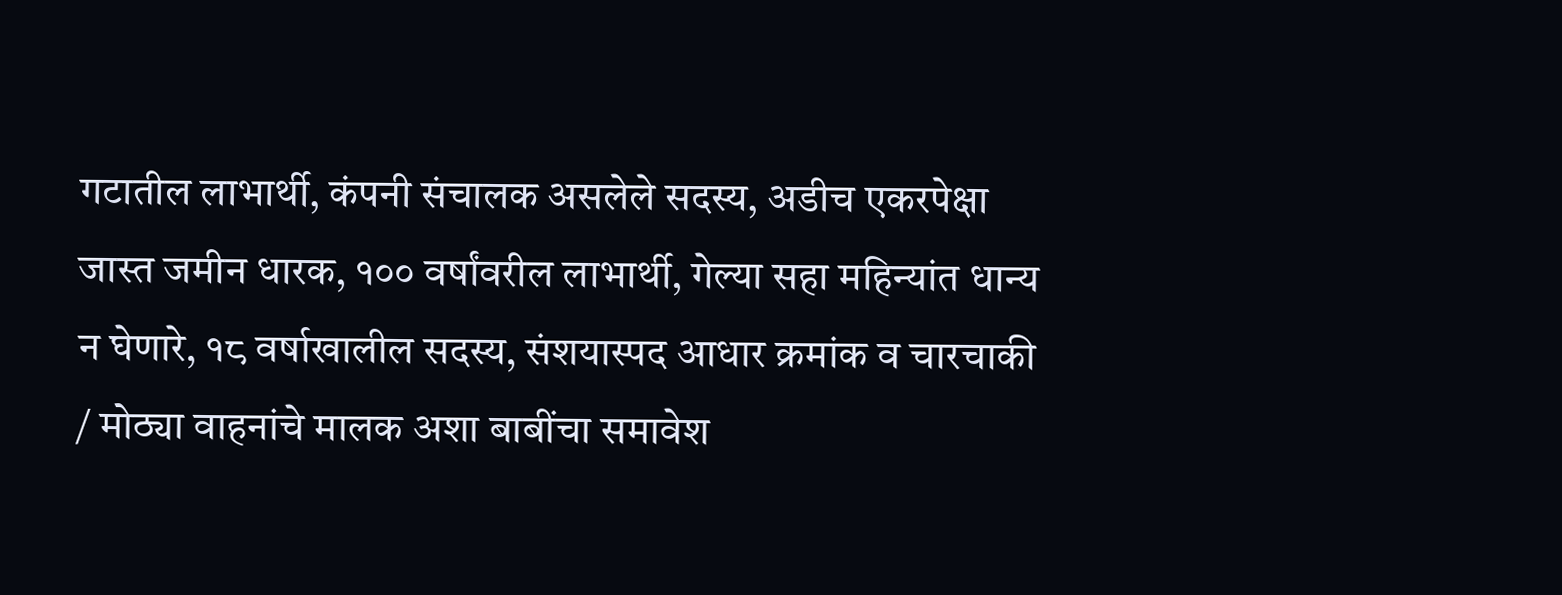गटातील लाभार्थी, कंपनी संचालक असलेले सदस्य, अडीच एकरपेक्षा जास्त जमीन धारक, १०० वर्षांवरील लाभार्थी, गेल्या सहा महिन्यांत धान्य न घेणारे, १८ वर्षाखालील सदस्य, संशयास्पद आधार क्रमांक व चारचाकी / मोठ्या वाहनांचे मालक अशा बाबींचा समावेश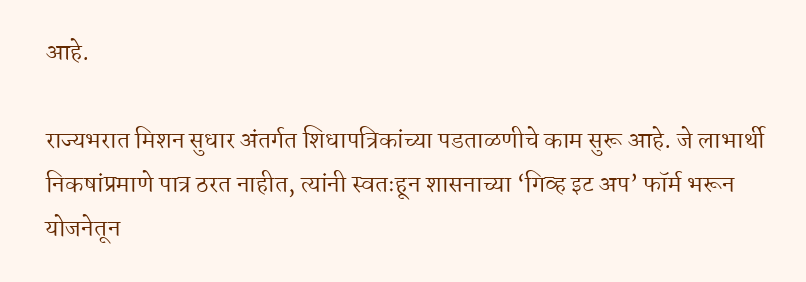आहे.

राज्यभरात मिशन सुधार अंतर्गत शिधापत्रिकांच्या पडताळणीचे काम सुरू आहे. जे लाभार्थी निकषांप्रमाणे पात्र ठरत नाहीत, त्यांनी स्वतःहून शासनाच्या ‘गिव्ह इट अप’ फॉर्म भरून योजनेतून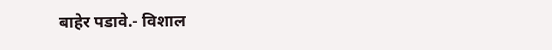बाहेर पडावे.- विशाल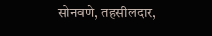सोनवणे, तहसीलदार,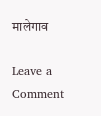मालेगाव

Leave a Comment